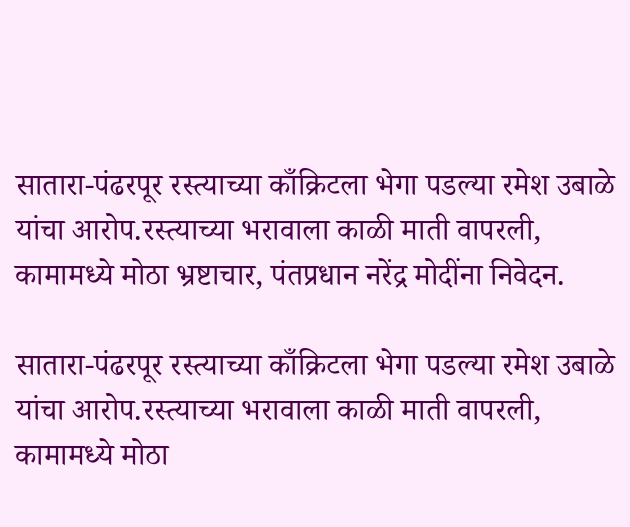सातारा-पंढरपूर रस्त्याच्या काँक्रिटला भेगा पडल्या रमेश उबाळे यांचा आरोप.रस्त्याच्या भरावाला काळी माती वापरली, कामामध्ये मोठा भ्रष्टाचार, पंतप्रधान नरेंद्र मोदींना निवेदन.

सातारा-पंढरपूर रस्त्याच्या काँक्रिटला भेगा पडल्या रमेश उबाळे यांचा आरोप.रस्त्याच्या भरावाला काळी माती वापरली, कामामध्ये मोठा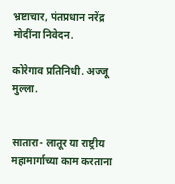भ्रष्टाचार, पंतप्रधान नरेंद्र मोदींना निवेदन.

कोरेगाव प्रतिनिधी. अज्जू मुल्ला.


सातारा- लातूर या राष्ट्रीय महामार्गाच्या काम करताना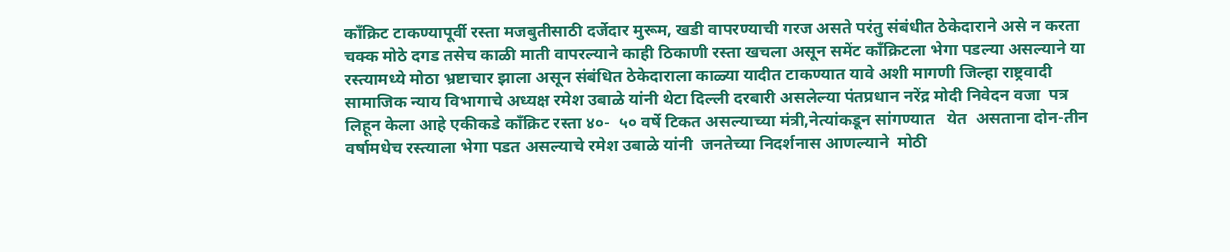कॉंक्रिट टाकण्यापूर्वी रस्ता मजबुतीसाठी दर्जेदार मुरूम, खडी वापरण्याची गरज असते परंतु संबंधीत ठेकेदाराने असे न करता चक्क मोठे दगड तसेच काळी माती वापरल्याने काही ठिकाणी रस्ता खचला असून समेंट काँक्रिटला भेगा पडल्या असल्याने या रस्त्यामध्ये मोठा भ्रष्टाचार झाला असून संबंधित ठेकेदाराला काळ्या यादीत टाकण्यात यावे अशी मागणी जिल्हा राष्ट्रवादी सामाजिक न्याय विभागाचे अध्यक्ष रमेश उबाळे यांनी थेटा दिल्ली दरबारी असलेल्या पंतप्रधान नरेंद्र मोदी निवेदन वजा  पत्र लिहून केला आहे एकीकडे काँक्रिट रस्ता ४०-  ५० वर्षे टिकत असल्याच्या मंत्री,नेत्यांकडून सांगण्यात   येत  असताना दोन-तीन  वर्षामधेच रस्त्याला भेगा पडत असल्याचे रमेश उबाळे यांनी  जनतेच्या निदर्शनास आणल्याने  मोठी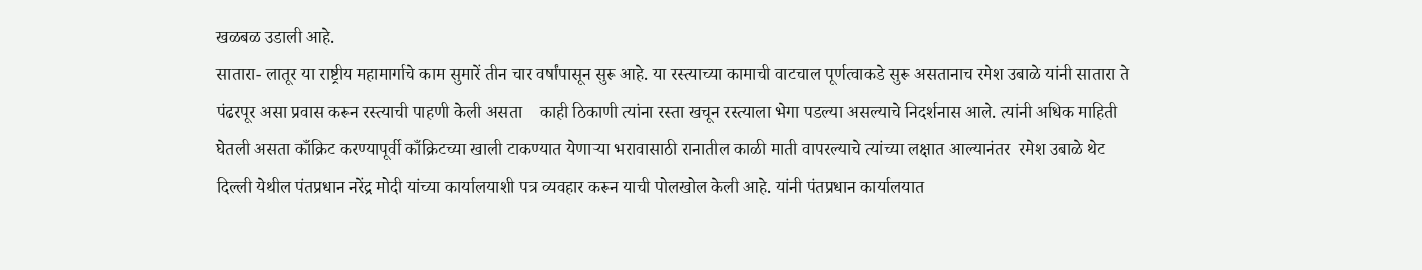खळबळ उडाली आहे.
सातारा- लातूर या राष्ट्रीय महामार्गाचे काम सुमारें तीन चार वर्षांपासून सुरू आहे. या रस्त्याच्या कामाची वाटचाल पूर्णत्वाकडे सुरू असतानाच रमेश उबाळे यांनी सातारा ते पंढरपूर असा प्रवास करून रस्त्याची पाहणी केली असता    काही ठिकाणी त्यांना रस्ता खचून रस्त्याला भेगा पडल्या असल्याचे निदर्शनास आले. त्यांनी अधिक माहिती घेतली असता काँक्रिट करण्यापूर्वी काँक्रिटच्या खाली टाकण्यात येणाऱ्या भरावासाठी रानातील काळी माती वापरल्याचे त्यांच्या लक्षात आल्यानंतर  रमेश उबाळे थेट दिल्ली येथील पंतप्रधान नरेंद्र मोदी यांच्या कार्यालयाशी पत्र व्यवहार करून याची पोलखोल केली आहे. यांनी पंतप्रधान कार्यालयात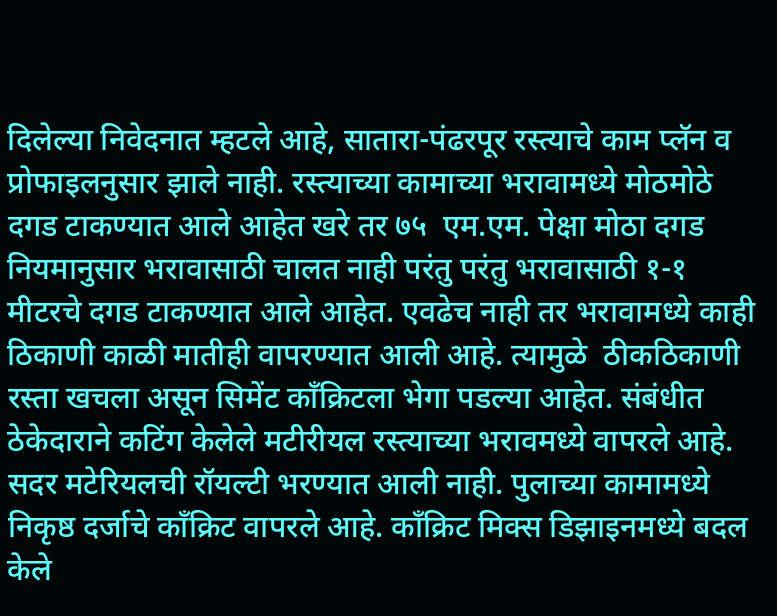दिलेल्या निवेदनात म्हटले आहे, सातारा-पंढरपूर रस्त्याचे काम प्लॅन व प्रोफाइलनुसार झाले नाही. रस्त्याच्या कामाच्या भरावामध्ये मोठमोठे दगड टाकण्यात आले आहेत खरे तर ७५  एम.एम. पेक्षा मोठा दगड नियमानुसार भरावासाठी चालत नाही परंतु परंतु भरावासाठी १-१ मीटरचे दगड टाकण्यात आले आहेत. एवढेच नाही तर भरावामध्ये काही ठिकाणी काळी मातीही वापरण्यात आली आहे. त्यामुळे  ठीकठिकाणी  रस्ता खचला असून सिमेंट कॉंक्रिटला भेगा पडल्या आहेत. संबंधीत ठेकेदाराने कटिंग केलेले मटीरीयल रस्त्याच्या भरावमध्ये वापरले आहे. सदर मटेरियलची रॉयल्टी भरण्यात आली नाही. पुलाच्या कामामध्ये निकृष्ठ दर्जाचे कॉंक्रिट वापरले आहे. काँक्रिट मिक्स डिझाइनमध्ये बदल केले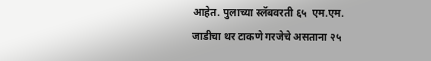आहेत. पुलाच्या स्लॅबवरती ६५  एम.एम. जाडीचा थर टाकणे गरजेचे असताना २५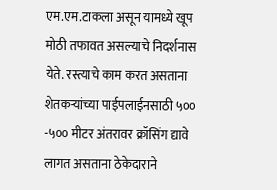एम.एम.टाकला असून यामध्ये खूप मोठी तफावत असल्याचे निदर्शनास येते. रस्त्याचे काम करत असताना शेतकऱ्यांच्या पाईपलाईनसाठी ५०० -५०० मीटर अंतरावर क्रॉसिंग द्यावे लागत असताना ठेकेदाराने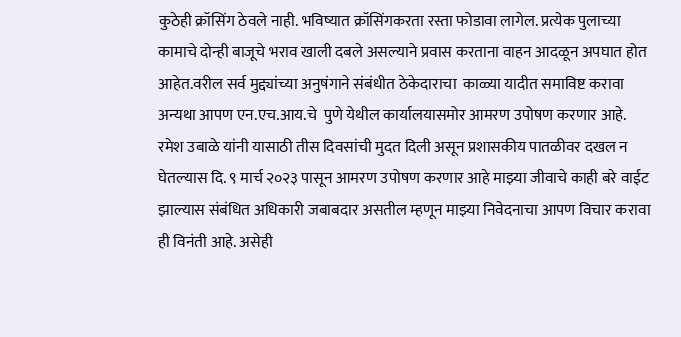कुठेही क्रॉसिंग ठेवले नाही. भविष्यात क्रॉसिंगकरता रस्ता फोडावा लागेल. प्रत्येक पुलाच्या कामाचे दोन्ही बाजूचे भराव खाली दबले असल्याने प्रवास करताना वाहन आदळून अपघात होत आहेत.वरील सर्व मुद्द्यांच्या अनुषंगाने संबंधीत ठेकेदाराचा  काळ्या यादीत समाविष्ट करावा अन्यथा आपण एन.एच.आय.चे  पुणे येथील कार्यालयासमोर आमरण उपोषण करणार आहे. रमेश उबाळे यांनी यासाठी तीस दिवसांची मुदत दिली असून प्रशासकीय पातळीवर दखल न घेतल्यास दि. ९ मार्च २०२३ पासून आमरण उपोषण करणार आहे माझ्या जीवाचे काही बरे वाईट झाल्यास संबंधित अधिकारी जबाबदार असतील म्हणून माझ्या निवेदनाचा आपण विचार करावा ही विनंती आहे. असेही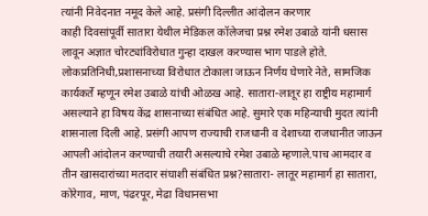त्यांनी निवेदनात नमूद केले आहे. प्रसंगी दिल्लीत आंदोलन करणार
काही दिवसांपूर्वी सातारा येथील मेडिकल कॉलेजचा प्रश्न रमेश उबाळे यांनी धसास लावून अज्ञात चोरट्यांविरोधात गुन्हा दाखल करण्यास भाग पाडले होते.
लोकप्रतिनिधी,प्रशासनाच्या विरोधात टोकाला जाऊन निर्णय घेणारे नेते, सामजिक कार्यकर्ते म्हणून रमेश उबाळे यांची ओळख आहे. सातारा-लातूर हा राष्ट्रीय महामार्ग असल्याने हा विषय केंद्र शासनाच्या संबंधित आहे. सुमारे एक महिन्याची मुदत त्यांनी शासनाला दिली आहे. प्रसंगी आपण राज्याची राजधानी व देशाच्या राजधानीत जाऊन आपली आंदोलन करण्याची तयारी असल्याचे रमेश उबाळे म्हणाले.पाच आमदार व तीन खासदारांच्या मतदार संघाशी संबंधित प्रश्न?सातारा- लातूर महामार्ग हा सातारा, कोरेगाव, माण, पंढरपूर, मेढा विधानसभा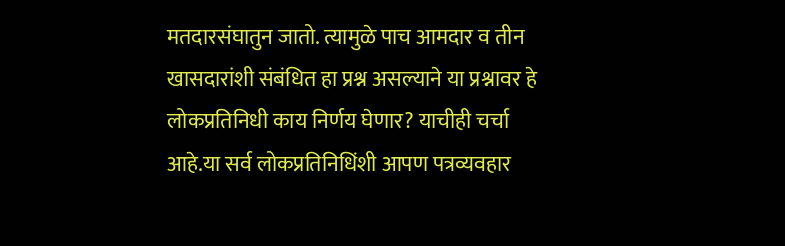मतदारसंघातुन जातो. त्यामुळे पाच आमदार व तीन खासदारांशी संबंधित हा प्रश्न असल्याने या प्रश्नावर हे लोकप्रतिनिधी काय निर्णय घेणार? याचीही चर्चा  आहे.या सर्व लोकप्रतिनिधिंशी आपण पत्रव्यवहार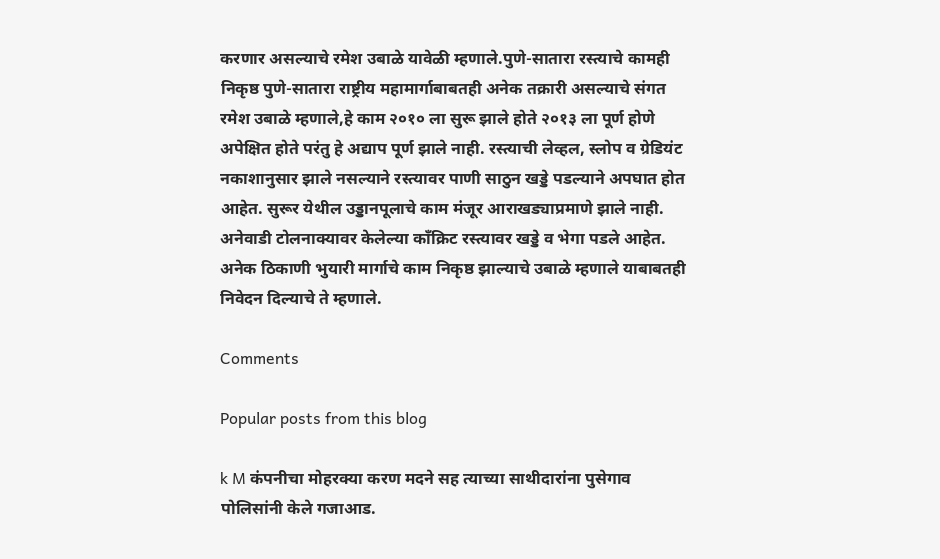करणार असल्याचे रमेश उबाळे यावेळी म्हणाले.पुणे-सातारा रस्त्याचे कामही निकृष्ठ पुणे-सातारा राष्ट्रीय महामार्गाबाबतही अनेक तक्रारी असल्याचे संगत रमेश उबाळे म्हणाले,हे काम २०१० ला सुरू झाले होते २०१३ ला पूर्ण होणे अपेक्षित होते परंतु हे अद्याप पूर्ण झाले नाही. रस्त्याची लेव्हल, स्लोप व ग्रेडियंट नकाशानुसार झाले नसल्याने रस्त्यावर पाणी साठुन खड्डे पडल्याने अपघात होत आहेत. सुरूर येथील उड्डानपूलाचे काम मंजूर आराखड्याप्रमाणे झाले नाही. अनेवाडी टोलनाक्यावर केलेल्या काँक्रिट रस्त्यावर खड्डे व भेगा पडले आहेत. अनेक ठिकाणी भुयारी मार्गाचे काम निकृष्ठ झाल्याचे उबाळे म्हणाले याबाबतही निवेदन दिल्याचे ते म्हणाले.

Comments

Popular posts from this blog

k M कंपनीचा मोहरक्या करण मदने सह त्याच्या साथीदारांना पुसेगाव पोलिसांनी केले गजाआड.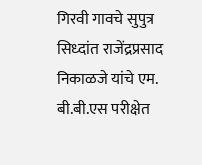गिरवी गावचे सुपुत्र सिध्दांत राजेंद्रप्रसाद निकाळजे यांचे एम. बी.बी.एस परीक्षेत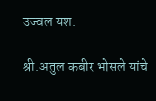उज्वल यश.

श्री.अतुल कबीर भोसले यांचे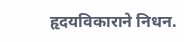हृदयविकाराने निधन.